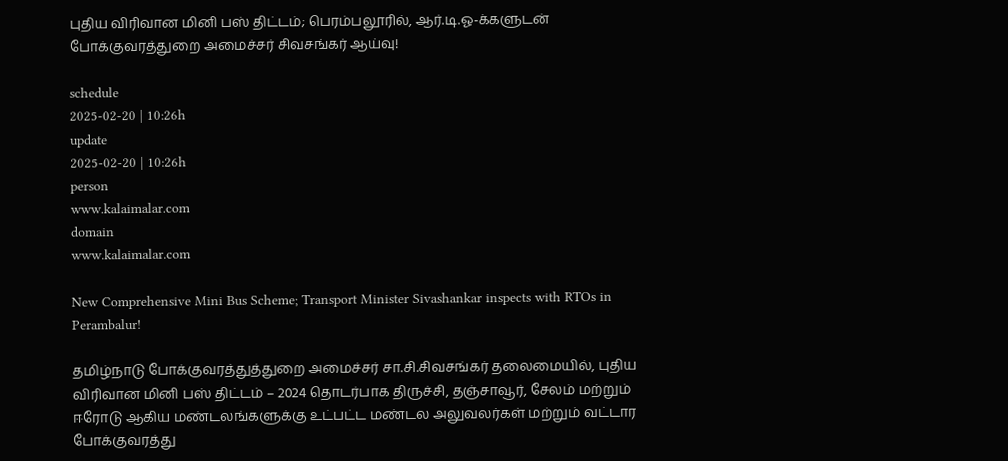புதிய விரிவான மினி பஸ் திட்டம்; பெரம்பலூரில், ஆர்.டி.ஓ-க்களுடன் போக்குவரத்துறை அமைச்சர் சிவசங்கர் ஆய்வு!

schedule
2025-02-20 | 10:26h
update
2025-02-20 | 10:26h
person
www.kalaimalar.com
domain
www.kalaimalar.com

New Comprehensive Mini Bus Scheme; Transport Minister Sivashankar inspects with RTOs in Perambalur!

தமிழ்நாடு போக்குவரத்துத்துறை அமைச்சர் சா.சி.சிவசங்கர் தலைமையில், புதிய விரிவான மினி பஸ் திட்டம் – 2024 தொடர்பாக திருச்சி, தஞ்சாவூர், சேலம் மற்றும் ஈரோடு ஆகிய மண்டலங்களுக்கு உட்பட்ட மண்டல அலுவலர்கள் மற்றும் வட்டார போக்குவரத்து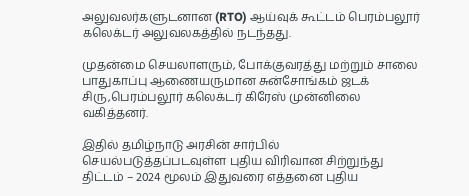அலுவலர்களுடனான (RTO) ஆய்வுக் கூட்டம் பெரம்பலூர் கலெக்டர் அலுவலகத்தில் நடந்தது.

முதன்மை செயலாளரும், போக்குவரத்து மற்றும் சாலை பாதுகாப்பு ஆணையருமான சுன்சோங்கம் ஜடக் சிரு,பெரம்பலூர் கலெக்டர் கிரேஸ் முன்னிலை வகித்தனர்.

இதில் தமிழ்நாடு அரசின் சார்பில் செயல்படுத்தப்படவுள்ள புதிய விரிவான சிற்றுந்து திட்டம் – 2024 மூலம் இதுவரை எத்தனை புதிய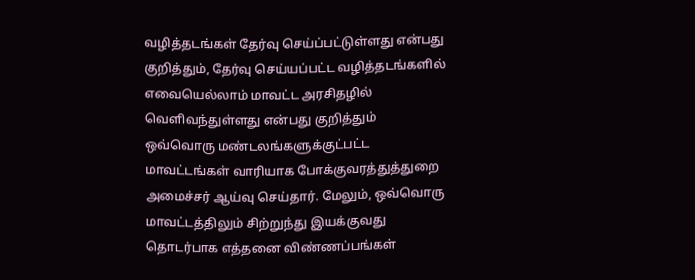வழித்தடங்கள் தேர்வு செய்ப்பட்டுள்ளது என்பது குறித்தும், தேர்வு செய்யப்பட்ட வழித்தடங்களில் எவையெல்லாம் மாவட்ட அரசிதழில் வெளிவந்துள்ளது என்பது குறித்தும் ஒவ்வொரு மண்டலங்களுக்குட்பட்ட மாவட்டங்கள் வாரியாக போக்குவரத்துத்துறை அமைச்சர் ஆய்வு செய்தார். மேலும், ஒவ்வொரு மாவட்டத்திலும் சிற்றுந்து இயக்குவது தொடர்பாக எத்தனை விண்ணப்பங்கள்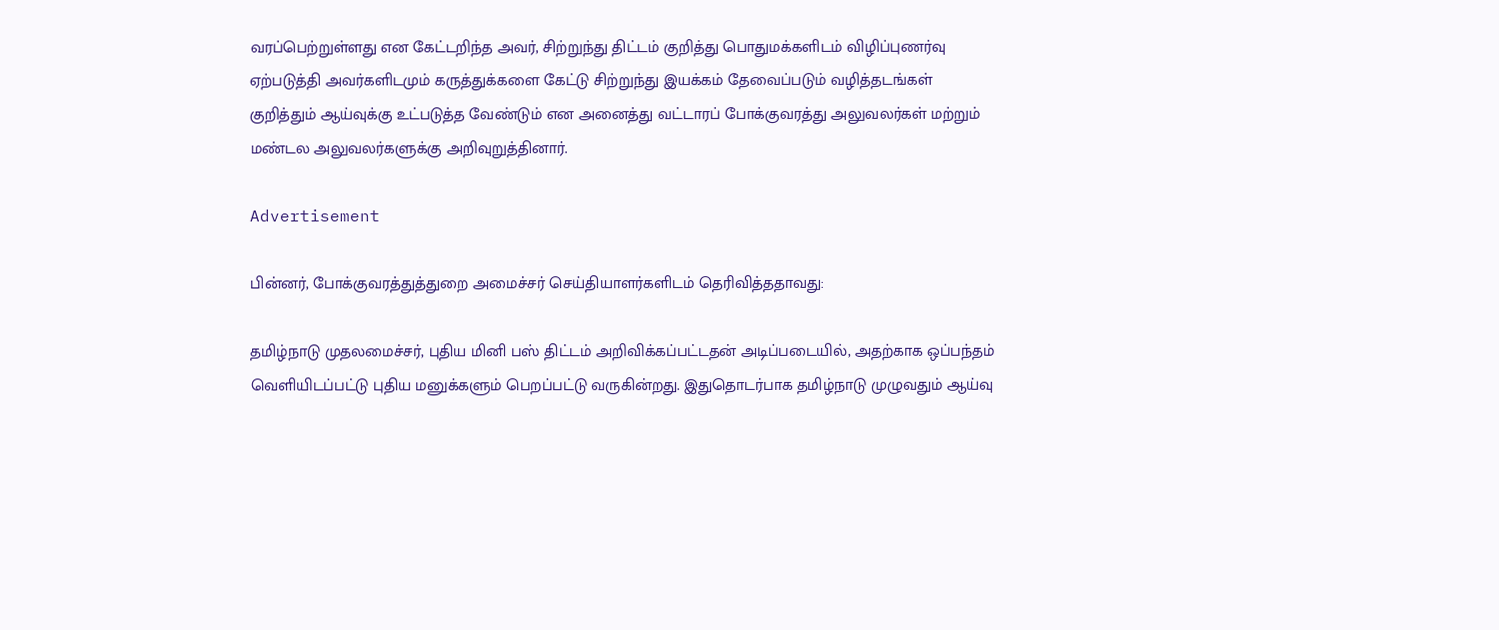வரப்பெற்றுள்ளது என கேட்டறிந்த அவர், சிற்றுந்து திட்டம் குறித்து பொதுமக்களிடம் விழிப்புணர்வு ஏற்படுத்தி அவர்களிடமும் கருத்துக்களை கேட்டு சிற்றுந்து இயக்கம் தேவைப்படும் வழித்தடங்கள் குறித்தும் ஆய்வுக்கு உட்படுத்த வேண்டும் என அனைத்து வட்டாரப் போக்குவரத்து அலுவலர்கள் மற்றும் மண்டல அலுவலர்களுக்கு அறிவுறுத்தினார்.

Advertisement

பின்னர், போக்குவரத்துத்துறை அமைச்சர் செய்தியாளர்களிடம் தெரிவித்ததாவது:

தமிழ்நாடு முதலமைச்சர், புதிய மினி பஸ் திட்டம் அறிவிக்கப்பட்டதன் அடிப்படையில், அதற்காக ஒப்பந்தம் வெளியிடப்பட்டு புதிய மனுக்களும் பெறப்பட்டு வருகின்றது. இதுதொடர்பாக தமிழ்நாடு முழுவதும் ஆய்வு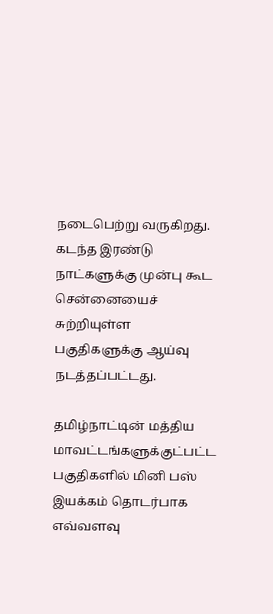நடைபெற்று வருகிறது. கடந்த இரண்டு நாட்களுக்கு முன்பு கூட சென்னையைச் சுற்றியுள்ள பகுதிகளுக்கு ஆய்வு நடத்தப்பட்டது.

தமிழ்நாட்டின் மத்திய மாவட்டங்களுக்குட்பட்ட பகுதிகளில் மினி பஸ் இயக்கம் தொடர்பாக எவ்வளவு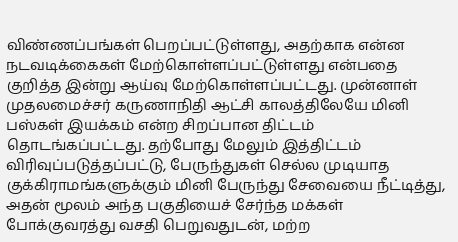விண்ணப்பங்கள் பெறப்பட்டுள்ளது, அதற்காக என்ன நடவடிக்கைகள் மேற்கொள்ளப்பட்டுள்ளது என்பதை குறித்த இன்று ஆய்வு மேற்கொள்ளப்பட்டது. முன்னாள் முதலமைச்சர் கருணாநிதி ஆட்சி காலத்திலேயே மினி பஸ்கள் இயக்கம் என்ற சிறப்பான திட்டம் தொடங்கப்பட்டது. தற்போது மேலும் இத்திட்டம் விரிவுப்படுத்தப்பட்டு, பேருந்துகள் செல்ல முடியாத குக்கிராமங்களுக்கும் மினி பேருந்து சேவையை நீட்டித்து, அதன் மூலம் அந்த பகுதியைச் சேர்ந்த மக்கள் போக்குவரத்து வசதி பெறுவதுடன், மற்ற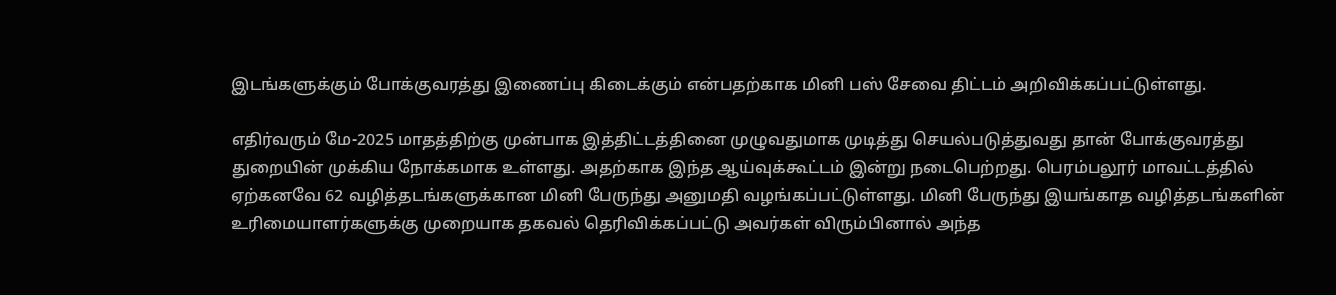இடங்களுக்கும் போக்குவரத்து இணைப்பு கிடைக்கும் என்பதற்காக மினி பஸ் சேவை திட்டம் அறிவிக்கப்பட்டுள்ளது.

எதிர்வரும் மே-2025 மாதத்திற்கு முன்பாக இத்திட்டத்தினை முழுவதுமாக முடித்து செயல்படுத்துவது தான் போக்குவரத்து துறையின் முக்கிய நோக்கமாக உள்ளது. அதற்காக இந்த ஆய்வுக்கூட்டம் இன்று நடைபெற்றது. பெரம்பலூர் மாவட்டத்தில் ஏற்கனவே 62 வழித்தடங்களுக்கான மினி பேருந்து அனுமதி வழங்கப்பட்டுள்ளது. மினி பேருந்து இயங்காத வழித்தடங்களின் உரிமையாளர்களுக்கு முறையாக தகவல் தெரிவிக்கப்பட்டு அவர்கள் விரும்பினால் அந்த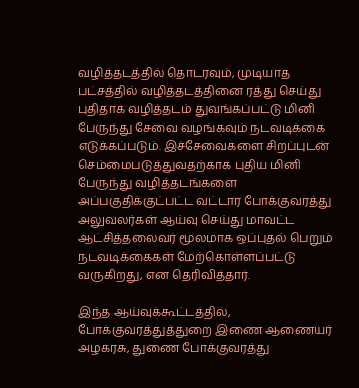வழித்தடத்தில் தொடரவும், முடியாத பட்சத்தில் வழித்தடத்தினை ரத்து செய்து புதிதாக வழித்தடம் துவங்கப்பட்டு மினி பேருந்து சேவை வழங்கவும் நடவடிக்கை எடுக்கப்படும். இச்சேவைகளை சிறப்புடன் செம்மைபடுத்துவதற்காக புதிய மினி பேருந்து வழித்தடங்களை அப்பகுதிக்குட்பட்ட வட்டார போக்குவரத்து அலுவலர்கள் ஆய்வு செய்து மாவட்ட ஆட்சித்தலைவர் மூலமாக ஒப்புதல் பெறும் நடவடிக்கைகள் மேற்கொள்ளப்பட்டு வருகிறது, என தெரிவித்தார்.

இந்த ஆய்வுக்கூட்டத்தில், போக்குவரத்துத்துறை இணை ஆணையர் அழகரசு, துணை போக்குவரத்து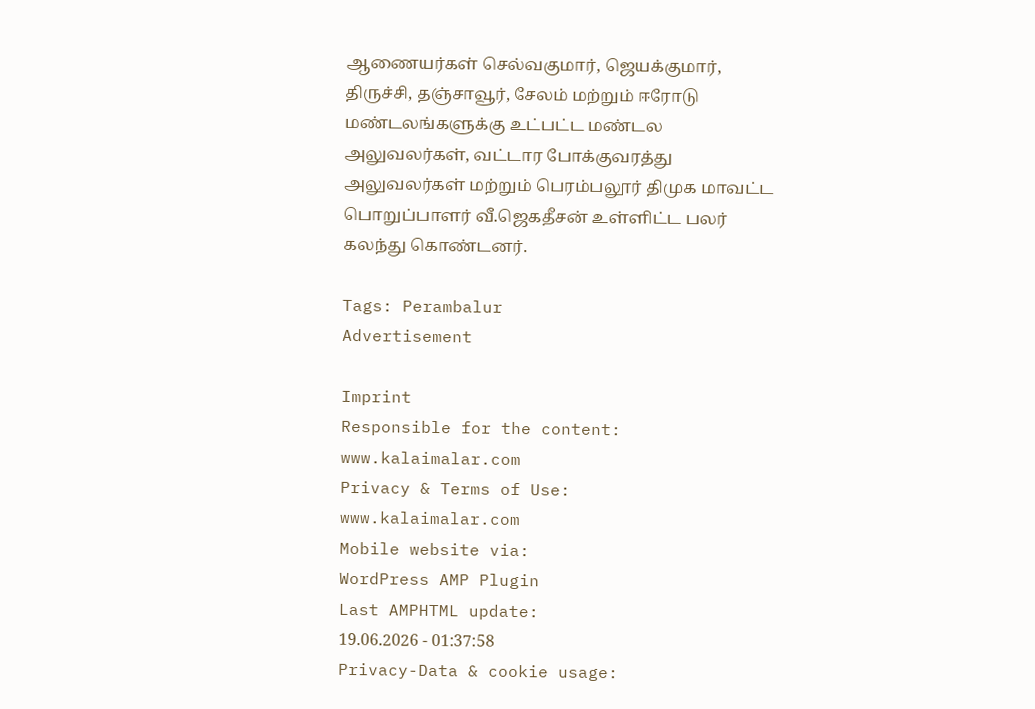ஆணையர்கள் செல்வகுமார், ஜெயக்குமார், திருச்சி, தஞ்சாவூர், சேலம் மற்றும் ஈரோடு மண்டலங்களுக்கு உட்பட்ட மண்டல அலுவலர்கள், வட்டார போக்குவரத்து அலுவலர்கள் மற்றும் பெரம்பலூர் திமுக மாவட்ட பொறுப்பாளர் வீ.ஜெகதீசன் உள்ளிட்ட பலர் கலந்து கொண்டனர்.

Tags: Perambalur
Advertisement

Imprint
Responsible for the content:
www.kalaimalar.com
Privacy & Terms of Use:
www.kalaimalar.com
Mobile website via:
WordPress AMP Plugin
Last AMPHTML update:
19.06.2026 - 01:37:58
Privacy-Data & cookie usage: